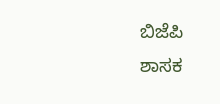ಬಿಜೆಪಿ ಶಾಸಕ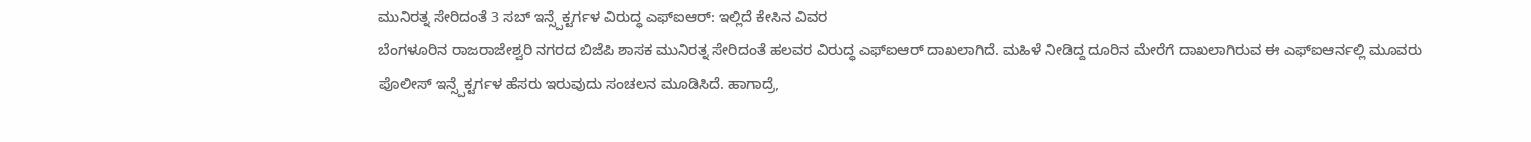ಮುನಿರತ್ನ ಸೇರಿದಂತೆ 3 ಸಬ್ ಇನ್ಸ್ಪೆಕ್ಟರ್ಗಳ ವಿರುದ್ಧ ಎಫ್ಐಆರ್: ಇಲ್ಲಿದೆ ಕೇಸಿನ ವಿವರ
ಬೆಂಗಳೂರಿನ ರಾಜರಾಜೇಶ್ವರಿ ನಗರದ ಬಿಜೆಪಿ ಶಾಸಕ ಮುನಿರತ್ನ ಸೇರಿದಂತೆ ಹಲವರ ವಿರುದ್ಧ ಎಫ್ಐಆರ್ ದಾಖಲಾಗಿದೆ. ಮಹಿಳೆ ನೀಡಿದ್ದ ದೂರಿನ ಮೇರೆಗೆ ದಾಖಲಾಗಿರುವ ಈ ಎಫ್ಐಆರ್ನಲ್ಲಿ ಮೂವರು ಪೊಲೀಸ್ ಇನ್ಸ್ಪೆಕ್ಟರ್ಗಳ ಹೆಸರು ಇರುವುದು ಸಂಚಲನ ಮೂಡಿಸಿದೆ. ಹಾಗಾದ್ರೆ,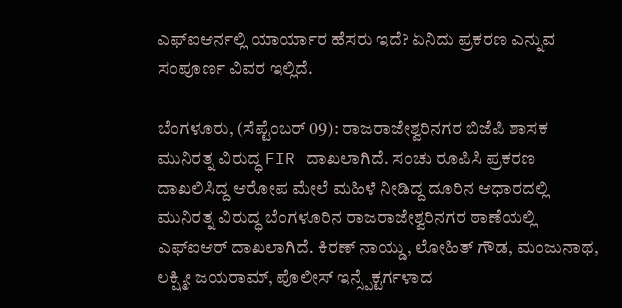ಎಫ್ಐಆರ್ನಲ್ಲಿ ಯಾರ್ಯಾರ ಹೆಸರು ಇದೆ? ಏನಿದು ಪ್ರಕರಣ ಎನ್ನುವ ಸಂಪೂರ್ಣ ವಿವರ ಇಲ್ಲಿದೆ.

ಬೆಂಗಳೂರು, (ಸೆಪ್ಟೆಂಬರ್ 09): ರಾಜರಾಜೇಶ್ವರಿನಗರ ಬಿಜೆಪಿ ಶಾಸಕ ಮುನಿರತ್ನ ವಿರುದ್ಧ FIR ದಾಖಲಾಗಿದೆ. ಸಂಚು ರೂಪಿಸಿ ಪ್ರಕರಣ ದಾಖಲಿಸಿದ್ದ ಆರೋಪ ಮೇಲೆ ಮಹಿಳೆ ನೀಡಿದ್ದ ದೂರಿನ ಆಧಾರದಲ್ಲಿ ಮುನಿರತ್ನ ವಿರುದ್ಧ ಬೆಂಗಳೂರಿನ ರಾಜರಾಜೇಶ್ವರಿನಗರ ಠಾಣೆಯಲ್ಲಿ ಎಫ್ಐಆರ್ ದಾಖಲಾಗಿದೆ. ಕಿರಣ್ ನಾಯ್ಡು, ಲೋಹಿತ್ ಗೌಡ, ಮಂಜುನಾಥ, ಲಕ್ಷ್ಮೀ ಜಯರಾಮ್, ಪೊಲೀಸ್ ಇನ್ಸ್ಪೆಕ್ಟರ್ಗಳಾದ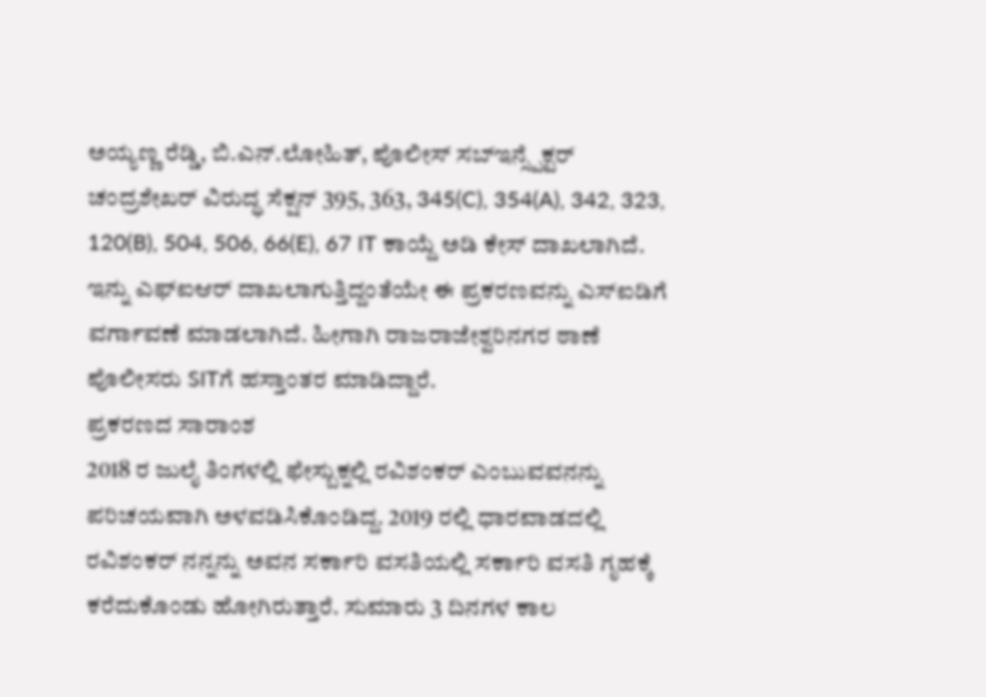ಅಯ್ಯಣ್ಣ ರೆಡ್ಡಿ, ಬಿ.ಎನ್.ಲೋಹಿತ್, ಪೊಲೀಸ್ ಸಬ್ಇನ್ಸ್ಪೆಕ್ಟರ್ ಚಂದ್ರಶೇಖರ್ ವಿರುದ್ಧ ಸೆಕ್ಷನ್ 395, 363, 345(C), 354(A), 342, 323, 120(B), 504, 506, 66(E), 67 IT ಕಾಯ್ದೆ ಅಡಿ ಕೇಸ್ ದಾಖಲಾಗಿದೆ.
ಇನ್ನು ಎಫ್ಐಆರ್ ದಾಖಲಾಗುತ್ತಿದ್ದಂತೆಯೇ ಈ ಪ್ರಕರಣವನ್ನು ಎಸ್ಐಡಿಗೆ ವರ್ಗಾವಣೆ ಮಾಡಲಾಗಿದೆ. ಹೀಗಾಗಿ ರಾಜರಾಜೇಶ್ವರಿನಗರ ಠಾಣೆ ಪೊಲೀಸರು SITಗೆ ಹಸ್ತಾಂತರ ಮಾಡಿದ್ದಾರೆ.
ಪ್ರಕರಣದ ಸಾರಾಂಶ
2018 ರ ಜುಲೈ ತಿಂಗಳಲ್ಲಿ ಫೇಸ್ಬುಕ್ನಲ್ಲಿ ರವಿಶಂಕರ್ ಎಂಬುವವನನ್ನು ಪರಿಚಯವಾಗಿ ಅಳವಡಿಸಿಕೊಂಡಿದ್ದ. 2019 ರಲ್ಲಿ ಧಾರವಾಡದಲ್ಲಿ ರವಿಶಂಕರ್ ನನ್ನನ್ನು ಅವನ ಸರ್ಕಾರಿ ವಸತಿಯಲ್ಲಿ ಸರ್ಕಾರಿ ವಸತಿ ಗೃಹಕ್ಕೆ ಕರೆದುಕೊಂಡು ಹೋಗಿರುತ್ತಾರೆ. ಸುಮಾರು 3 ದಿನಗಳ ಕಾಲ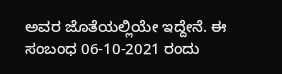ಅವರ ಜೊತೆಯಲ್ಲಿಯೇ ಇದ್ದೇನೆ. ಈ ಸಂಬಂಧ 06-10-2021 ರಂದು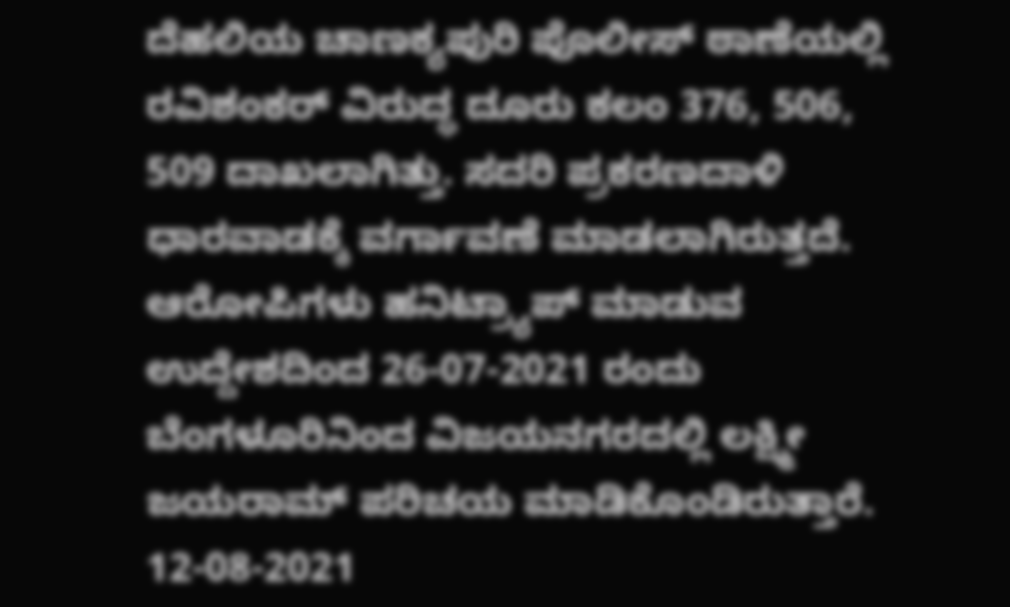ದೆಹಲಿಯ ಚಾಣಕ್ಯಪುರಿ ಪೊಲೀಸ್ ಠಾಣೆಯಲ್ಲಿ ರವಿಶಂಕರ್ ವಿರುದ್ಧ ದೂರು ಕಲಂ 376, 506, 509 ದಾಖಲಾಗಿತ್ತು. ಸದರಿ ಪ್ರಕರಣದಾಳಿ ಧಾರವಾಡಕ್ಕೆ ವರ್ಗಾವಣೆ ಮಾಡಲಾಗಿರುತ್ತದೆ.
ಆರೋಪಿಗಳು ಹನಿಟ್ರ್ಯಾಪ್ ಮಾಡುವ ಉದ್ದೇಶದಿಂದ 26-07-2021 ರಂದು ಬೆಂಗಳೂರಿನಿಂದ ವಿಜಯನಗರದಲ್ಲಿ ಲಕ್ಷ್ಮೀ ಜಯರಾಮ್ ಪರಿಚಯ ಮಾಡಿಕೊಂಡಿರುತ್ತಾರೆ. 12-08-2021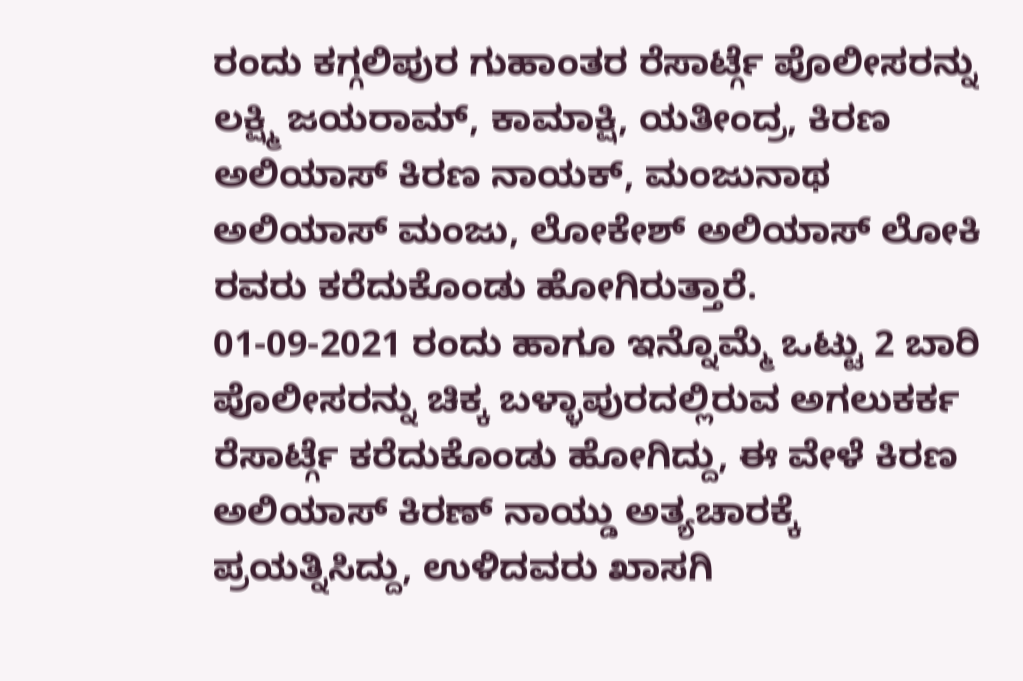ರಂದು ಕಗ್ಗಲಿಪುರ ಗುಹಾಂತರ ರೆಸಾರ್ಟ್ಗೆ ಪೊಲೀಸರನ್ನು ಲಕ್ಷ್ಮಿ ಜಯರಾಮ್, ಕಾಮಾಕ್ಷಿ, ಯತೀಂದ್ರ, ಕಿರಣ ಅಲಿಯಾಸ್ ಕಿರಣ ನಾಯಕ್, ಮಂಜುನಾಥ ಅಲಿಯಾಸ್ ಮಂಜು, ಲೋಕೇಶ್ ಅಲಿಯಾಸ್ ಲೋಕಿ ರವರು ಕರೆದುಕೊಂಡು ಹೋಗಿರುತ್ತಾರೆ.
01-09-2021 ರಂದು ಹಾಗೂ ಇನ್ನೊಮ್ಮೆ ಒಟ್ಟು 2 ಬಾರಿ ಪೊಲೀಸರನ್ನು ಚಿಕ್ಕ ಬಳ್ಳಾಪುರದಲ್ಲಿರುವ ಅಗಲುಕರ್ಕ ರೆಸಾರ್ಟ್ಗೆ ಕರೆದುಕೊಂಡು ಹೋಗಿದ್ದು, ಈ ವೇಳೆ ಕಿರಣ ಅಲಿಯಾಸ್ ಕಿರಣ್ ನಾಯ್ಡು ಅತ್ಯಚಾರಕ್ಕೆ ಪ್ರಯತ್ನಿಸಿದ್ದು, ಉಳಿದವರು ಖಾಸಗಿ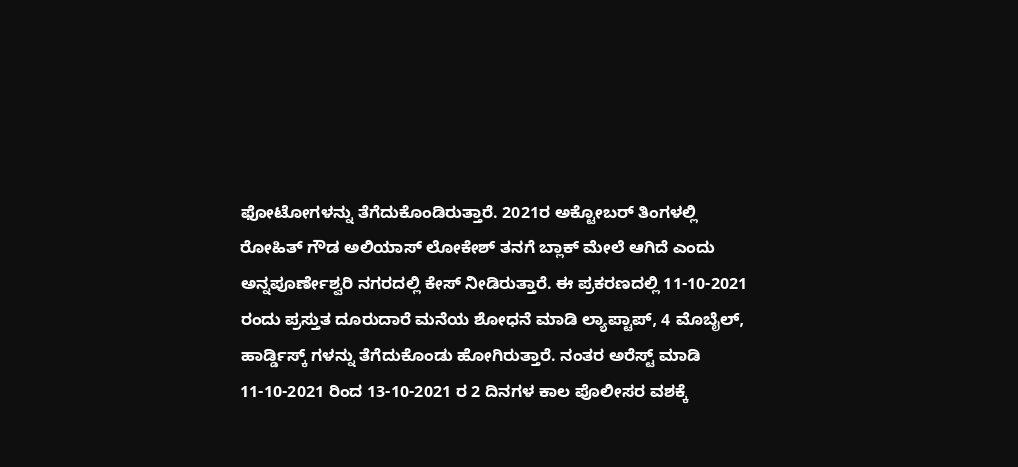ಫೋಟೋಗಳನ್ನು ತೆಗೆದುಕೊಂಡಿರುತ್ತಾರೆ. 2021ರ ಅಕ್ಟೋಬರ್ ತಿಂಗಳಲ್ಲಿ ರೋಹಿತ್ ಗೌಡ ಅಲಿಯಾಸ್ ಲೋಕೇಶ್ ತನಗೆ ಬ್ಲಾಕ್ ಮೇಲೆ ಆಗಿದೆ ಎಂದು ಅನ್ನಪೂರ್ಣೇಶ್ವರಿ ನಗರದಲ್ಲಿ ಕೇಸ್ ನೀಡಿರುತ್ತಾರೆ. ಈ ಪ್ರಕರಣದಲ್ಲಿ 11-10-2021 ರಂದು ಪ್ರಸ್ತುತ ದೂರುದಾರೆ ಮನೆಯ ಶೋಧನೆ ಮಾಡಿ ಲ್ಯಾಪ್ಟಾಪ್, 4 ಮೊಬೈಲ್, ಹಾರ್ಡ್ಡಿಸ್ಕ್ ಗಳನ್ನು ತೆಗೆದುಕೊಂಡು ಹೋಗಿರುತ್ತಾರೆ. ನಂತರ ಅರೆಸ್ಟ್ ಮಾಡಿ 11-10-2021 ರಿಂದ 13-10-2021 ರ 2 ದಿನಗಳ ಕಾಲ ಪೊಲೀಸರ ವಶಕ್ಕೆ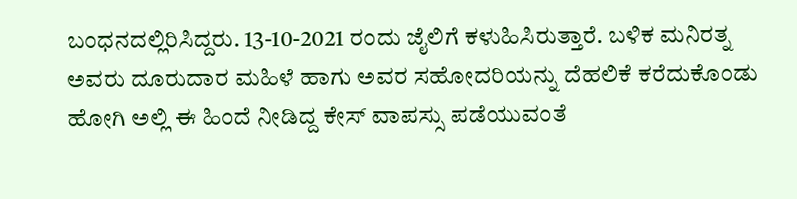ಬಂಧನದಲ್ಲಿರಿಸಿದ್ದರು. 13-10-2021 ರಂದು ಜೈಲಿಗೆ ಕಳುಹಿಸಿರುತ್ತಾರೆ. ಬಳಿಕ ಮನಿರತ್ನ ಅವರು ದೂರುದಾರ ಮಹಿಳೆ ಹಾಗು ಅವರ ಸಹೋದರಿಯನ್ನು ದೆಹಲಿಕೆ ಕರೆದುಕೊಂಡು ಹೋಗಿ ಅಲ್ಲಿ ಈ ಹಿಂದೆ ನೀಡಿದ್ದ ಕೇಸ್ ವಾಪಸ್ಸು ಪಡೆಯುವಂತೆ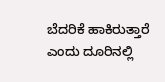ಬೆದರಿಕೆ ಹಾಕಿರುತ್ತಾರೆ ಎಂದು ದೂರಿನಲ್ಲಿ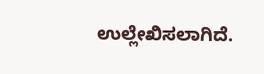ಉಲ್ಲೇಖಿಸಲಾಗಿದೆ.